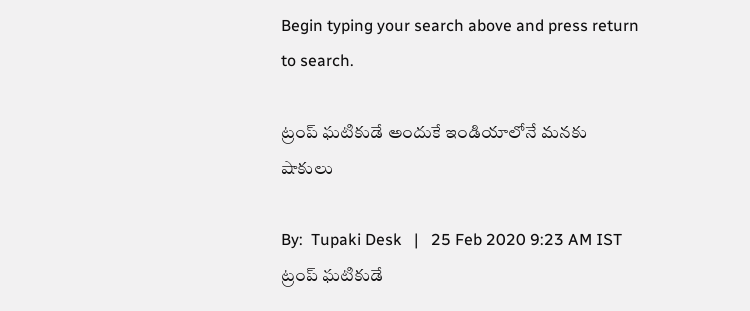Begin typing your search above and press return to search.

ట్రంప్ ఘ‌టికుడే అందుకే ఇండియాలోనే మ‌న‌కు షాకులు

By:  Tupaki Desk   |   25 Feb 2020 9:23 AM IST
ట్రంప్ ఘ‌టికుడే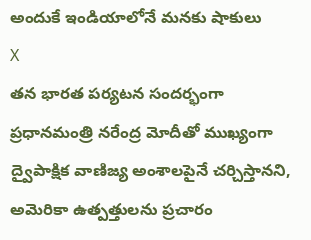అందుకే ఇండియాలోనే మ‌న‌కు షాకులు
X
త‌న భారత పర్యటన సందర్భంగా ప్ర‌ధాన‌మంత్రి న‌రేంద్ర మోదీతో ముఖ్యంగా ద్వైపాక్షిక వాణిజ్య అంశాలపైనే చర్చిస్తానని, అమెరికా ఉత్పత్తులను ప్రచారం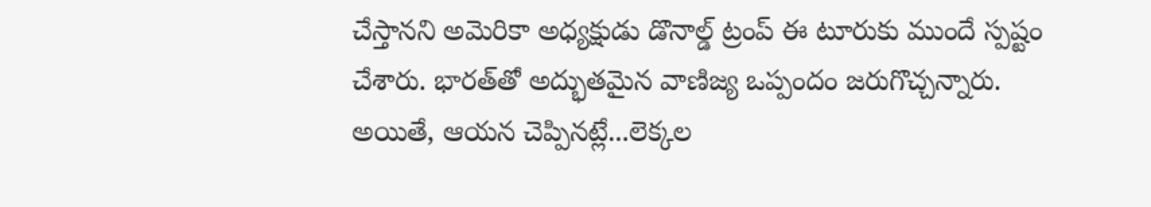చేస్తానని అమెరికా అధ్య‌క్షుడు డొనాల్డ్‌ ట్రంప్ ఈ టూరుకు ముందే స్పష్టం చేశారు. భారత్‌తో అద్భుతమైన వాణిజ్య ఒప్పందం జరుగొచ్చన్నారు. అయితే, ఆయ‌న చెప్పిన‌ట్లే...లెక్క‌ల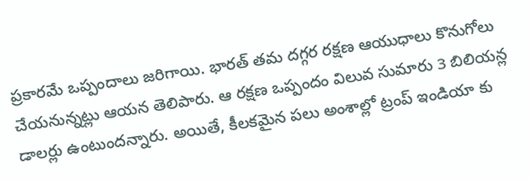ప్ర‌కార‌మే ఒప్పందాలు జ‌రిగాయి. భార‌త్ త‌మ ద‌గ్గ‌ర ర‌క్ష‌ణ ఆయుధాలు కొనుగోలు చేయ‌నున్న‌ట్లు ఆయ‌న తెలిపారు. ఆ ర‌క్ష‌ణ ఒప్పందం విలువ‌ సుమారు 3 బిలియ‌న్ల డాల‌ర్లు ఉంటుంద‌న్నారు. అయితే, కీల‌క‌మైన ప‌లు అంశాల్లో ట్రంప్ ఇండియా కు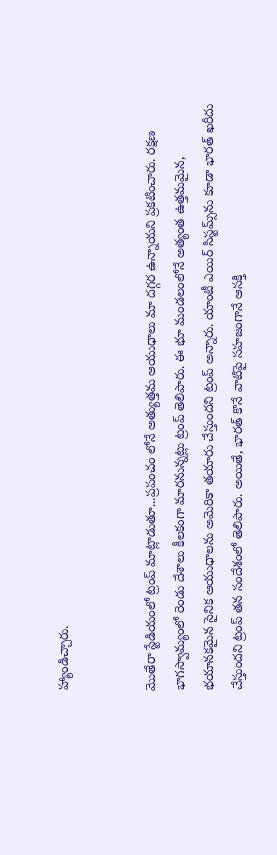హ్యాండిచ్చారు.


మొతేరా స్టేడియంలో ట్రంప్ మాట్లాడుతూ...ప్ర‌పంచం లోనే అత్యుత్తమ ఆయుధాలు మా ద‌గ్గ‌ర ఉన్నాయ‌ని ప్ర‌క‌టించారు. ర‌క్ష‌ణ భాగ‌స్వామ్యంలో రెండు దేశాలు కీల‌కంగా మార‌నున్న‌ట్లు ట్రంప్ తెలిపారు. ఈ భూ మండలంలోనే అత్యంత ఉత్త‌మ‌మైన‌, భ‌యాన‌క‌మైన సైనిక ఆయుధాల‌ను అమెరికా త‌యారు చేస్తుంద‌ని ట్రంప్ అన్నారు. యాంటీ ఎయిర్ సిస్ట‌మ్స్‌ను కూడా భార‌త్ ఖ‌రీదు చేస్తుంద‌ని ట్రంప్ త‌న సందేశంలో తెలిపారు. అయితే, భార‌త్ కొనే వాటిపై స‌హ‌జంగానే ఆస‌క్తి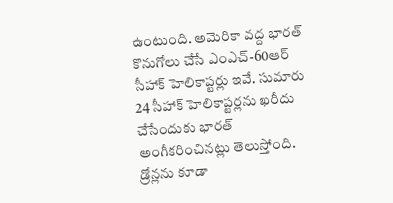ఉంటుంది. అమెరికా వ‌ద్ద భార‌త్ కొనుగోలు చేసే ఎంఎచ్‌-60ఆర్ సీహాక్ హెలికాప్ట‌ర్లు ఇవే. సుమారు 24 సీహాక్ హెలికాప్ట‌ర్ల‌ను ఖ‌రీదు చేసేందుకు భార‌త్ అంగీక‌రించిన‌ట్లు తెలుస్తోంది. డ్రోన్లను కూడా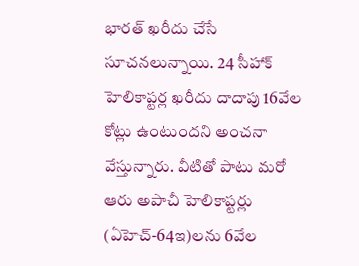భార‌త్ ఖ‌రీదు చేసే సూచ‌న‌లున్నాయి. 24 సీహాక్ హెలికాప్ట‌ర్ల ఖ‌రీదు దాదాపు 16వేల కోట్లు ఉంటుంద‌ని అంచ‌నా వేస్తున్నారు. వీటితో పాటు మ‌రో ఆరు అపాచీ హెలికాప్ట‌ర్లు (ఏహెచ్‌-64ఇ)ల‌ను 6వేల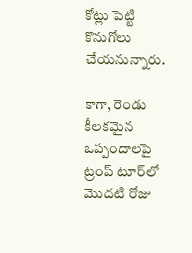కోట్లు పెట్టి కొనుగోలు చేయ‌నున్నారు.

కాగా, రెండు కీల‌క‌మైన ఒప్పందాల‌పై ట్రంప్ టూర్‌లో మొద‌టి రోజు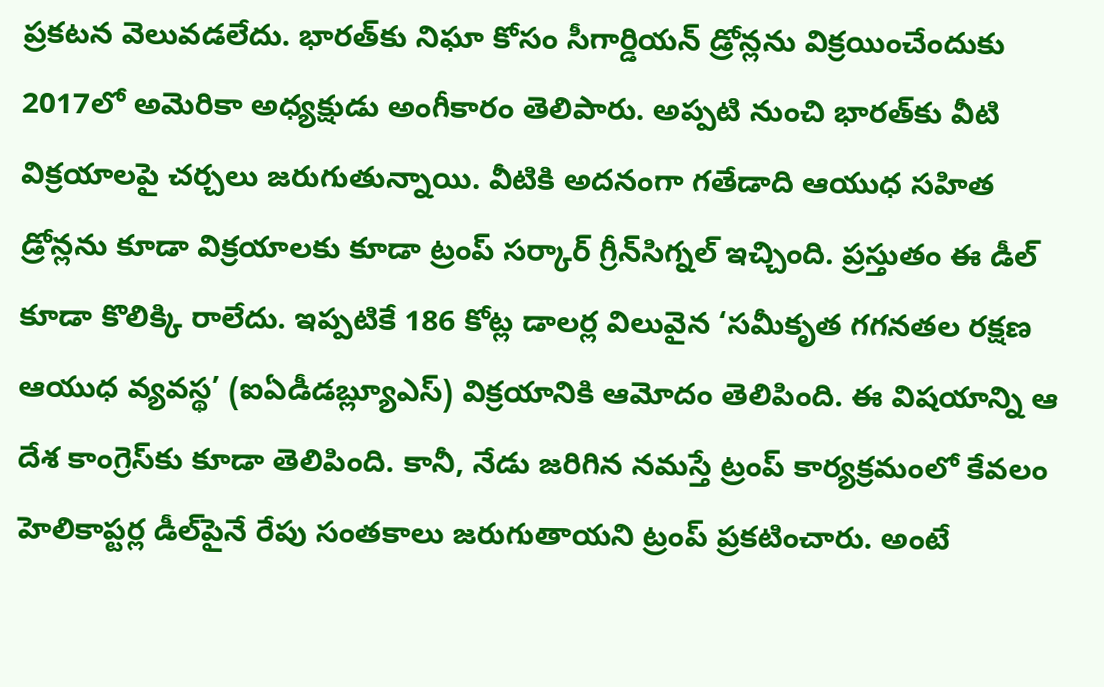ప్ర‌క‌ట‌న వెలువ‌డ‌లేదు. భారత్‌కు నిఘా కోసం సీగార్డియన్‌ డ్రోన్లను విక్రయించేందుకు 2017లో అమెరికా అధ్యక్షుడు అంగీకారం తెలిపారు. అప్పటి నుంచి భారత్‌కు వీటి విక్రయాలపై చర్చలు జరుగుతున్నాయి. వీటికి అదనంగా గతేడాది ఆయుధ సహిత డ్రోన్లను కూడా విక్రయాలకు కూడా ట్రంప్‌ సర్కార్‌ గ్రీన్‌సిగ్నల్‌ ఇచ్చింది. ప్రస్తుతం ఈ డీల్‌ కూడా కొలిక్కి రాలేదు. ఇప్పటికే 186 కోట్ల డాలర్ల విలువైన ‘సమీకృత గగనతల రక్షణ ఆయుధ వ్యవస్థ’ (ఐఏడీడబ్ల్యూఎస్‌) విక్రయానికి ఆమోదం తెలిపింది. ఈ విషయాన్ని ఆ దేశ కాంగ్రెస్‌కు కూడా తెలిపింది. కానీ, నేడు జరిగిన నమస్తే ట్రంప్‌ కార్యక్రమంలో కేవలం హెలికాప్టర్ల డీల్‌పైనే రేపు సంతకాలు జరుగుతాయని ట్రంప్‌ ప్రకటించారు. అంటే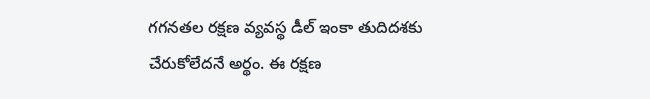గగనతల రక్షణ వ్యవస్థ డీల్‌ ఇంకా తుదిదశకు చేరుకోలేదనే అర్థం. ఈ రక్షణ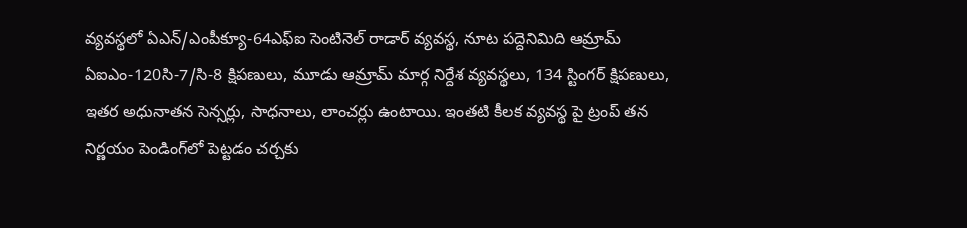వ్యవస్థలో ఏఎన్‌/ఎంపీక్యూ-64ఎఫ్‌ఐ సెంటినెల్‌ రాడార్‌ వ్యవస్థ, నూట పద్దెనిమిది ఆమ్రామ్‌ ఏఐఎం-120సి-7/సి-8 క్షిపణులు, మూడు ఆమ్రామ్‌ మార్గ నిర్దేశ వ్యవస్థలు, 134 స్టింగర్‌ క్షిపణులు, ఇతర అధునాతన సెన్సర్లు, సాధనాలు, లాంచర్లు ఉంటాయి. ఇంత‌టి కీల‌క వ్య‌వ‌స్థ‌ పై ట్రంప్ త‌న నిర్ణ‌యం పెండింగ్‌లో పెట్ట‌డం చ‌ర్చ‌కు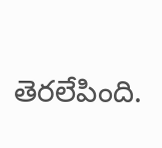తెర‌లేపింది.